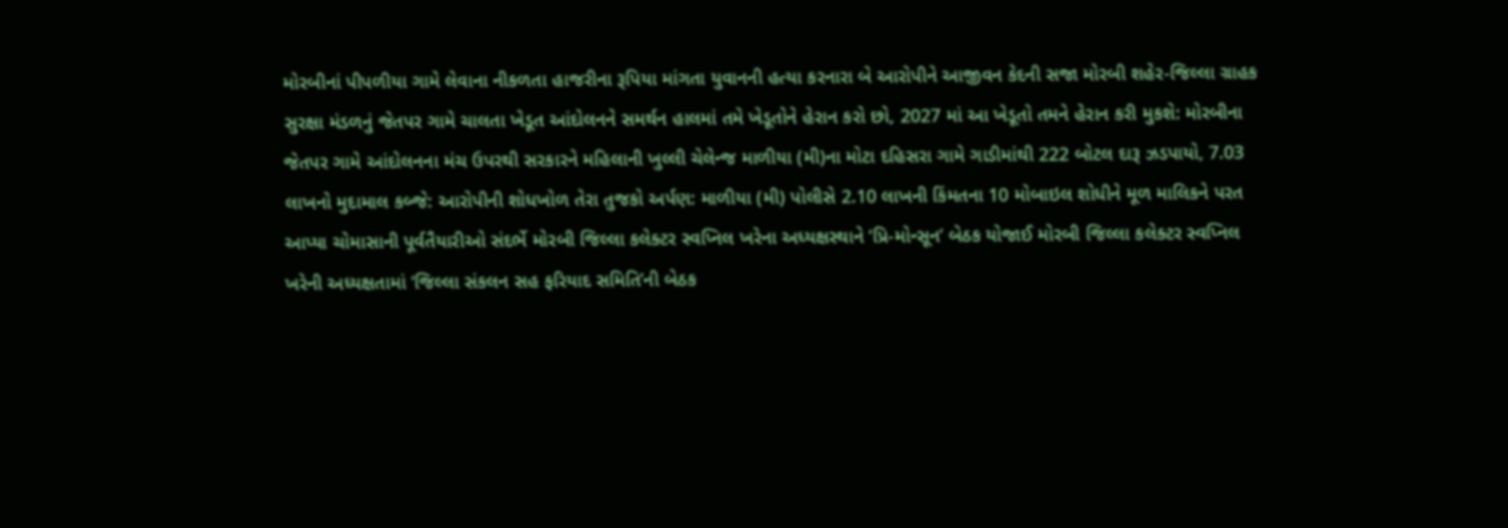મોરબીનાં પીપળીયા ગામે લેવાના નીકળતા હાજરીના રૂપિયા માંગતા યુવાનની હત્યા કરનારા બે આરોપીને આજીવન કેદની સજા મોરબી શહેર-જિલ્લા ગ્રાહક સુરક્ષા મંડળનું જેતપર ગામે ચાલતા ખેડૂત આંદોલનને સમર્થન હાલમાં તમે ખેડૂતોને હેરાન કરો છો, 2027 માં આ ખેડૂતો તમને હેરાન કરી મુકશે: મોરબીના જેતપર ગામે આંદોલનના મંચ ઉપરથી સરકારને મહિલાની ખુલ્લી ચેલેન્જ માળીયા (મી)ના મોટા દહિસરા ગામે ગાડીમાંથી 222 બોટલ દારૂ ઝડપાયો, 7.03 લાખનો મુદામાલ કબ્જે: આરોપીની શોધખોળ તેરા તુજકો અર્પણ: માળીયા (મી) પોલીસે 2.10 લાખની કિંમતના 10 મોબાઇલ શોધીને મૂળ માલિકને પરત આપ્યા ચોમાસાની પૂર્વતૈયારીઓ સંદર્ભે મોરબી જિલ્લા કલેક્ટર સ્વપ્નિલ ખરેના અધ્યક્ષસ્થાને ‘પ્રિ-મોન્સૂન’ બેઠક યોજાઈ મોરબી જિલ્લા કલેક્ટર સ્વપ્નિલ ખરેની અધ્યક્ષતામાં ‘જિલ્લા સંકલન સહ ફરિયાદ સમિતિ’ની બેઠક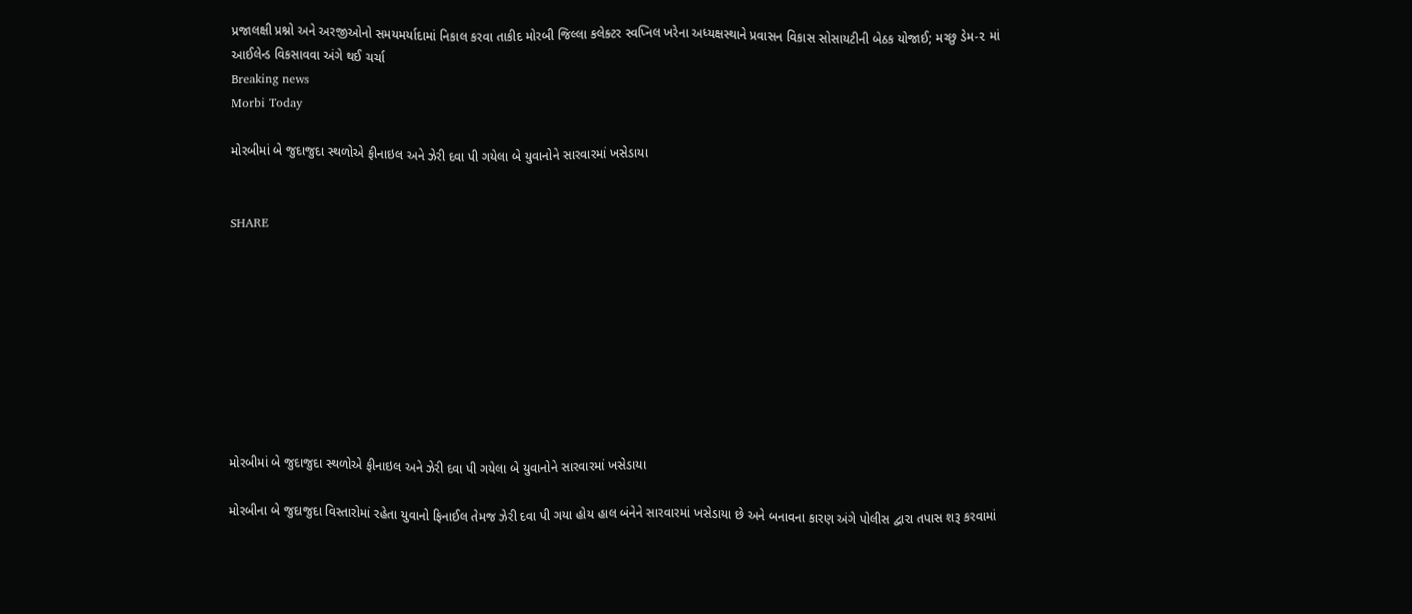પ્રજાલક્ષી પ્રશ્નો અને અરજીઓનો સમયમર્યાદામાં નિકાલ કરવા તાકીદ મોરબી જિલ્લા કલેક્ટર સ્વપ્નિલ ખરેના અધ્યક્ષસ્થાને પ્રવાસન વિકાસ સોસાયટીની બેઠક યોજાઈ; મચ્છુ ડેમ-૨ માં આઈલેન્ડ વિકસાવવા અંગે થઈ ચર્ચા
Breaking news
Morbi Today

મોરબીમાં બે જુદાજુદા સ્થળોએ ફીનાઇલ અને ઝેરી દવા પી ગયેલા બે યુવાનોને સારવારમાં ખસેડાયા


SHARE









મોરબીમાં બે જુદાજુદા સ્થળોએ ફીનાઇલ અને ઝેરી દવા પી ગયેલા બે યુવાનોને સારવારમાં ખસેડાયા

મોરબીના બે જુદાજુદા વિસ્તારોમાં રહેતા યુવાનો ફિનાઈલ તેમજ ઝેરી દવા પી ગયા હોય હાલ બંનેને સારવારમાં ખસેડાયા છે અને બનાવના કારણ અંગે પોલીસ દ્વારા તપાસ શરૂ કરવામાં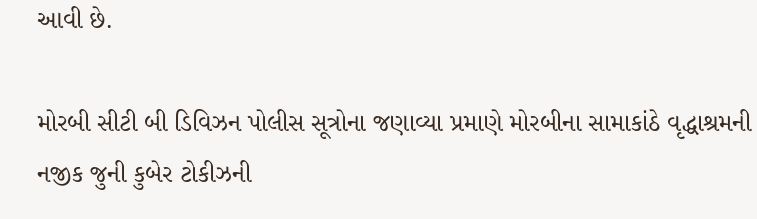આવી છે.

મોરબી સીટી બી ડિવિઝન પોલીસ સૂત્રોના જણાવ્યા પ્રમાણે મોરબીના સામાકાંઠે વૃદ્ધાશ્રમની નજીક જુની કુબેર ટોકીઝની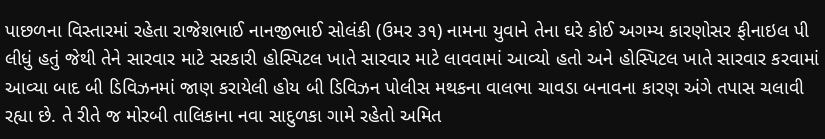પાછળના વિસ્તારમાં રહેતા રાજેશભાઈ નાનજીભાઈ સોલંકી (ઉમર ૩૧) નામના યુવાને તેના ઘરે કોઈ અગમ્ય કારણોસર ફીનાઇલ પી લીધું હતું જેથી તેને સારવાર માટે સરકારી હોસ્પિટલ ખાતે સારવાર માટે લાવવામાં આવ્યો હતો અને હોસ્પિટલ ખાતે સારવાર કરવામાં આવ્યા બાદ બી ડિવિઝનમાં જાણ કરાયેલી હોય બી ડિવિઝન પોલીસ મથકના વાલભા ચાવડા બનાવના કારણ અંગે તપાસ ચલાવી રહ્યા છે. તે રીતે જ મોરબી તાલિકાના નવા સાદુળકા ગામે રહેતો અમિત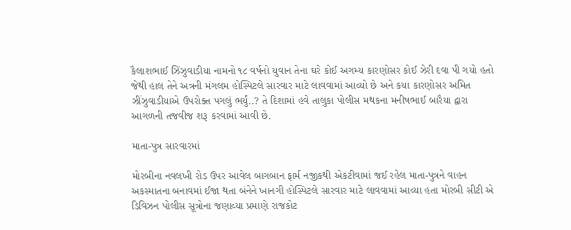કૈલાશભાઈ ઝિંઝુવાડીયા નામનો ૧૮ વર્ષનો યુવાન તેના ઘરે કોઈ અગમ્ય કારણોસર કોઈ ઝેરી દવા પી ગયો હતો જેથી હાલ તેને અત્રની મંગલમ હોસ્પિટલે સારવાર માટે લાવવામાં આવ્યો છે અને કયા કારણોસર અમિત ઝીંઝુવાડીયાએ ઉપરોક્ત પગલું ભર્યું..? તે દિશામાં હવે તાલુકા પોલીસ મથકના મનીષભાઈ બારૈયા દ્વારા આગળની તજવીજ શરૂ કરવામાં આવી છે.

માતા-પુત્ર સારવારમાં

મોરબીના નવલખી રોડ ઉપર આવેલ બાગબાન ફાર્મ નજીકથી એકટીવામાં જઈ રહેલ માતા-પુત્રને વાહન અકસ્માતના બનાવમાં ઈજા થતા બંનેને ખાનગી હોસ્પિટલે સારવાર માટે લાવવામાં આવ્યા હતા મોરબી સીટી એ ડિવિઝન પોલીસ સૂત્રોના જણાવ્યા પ્રમાણે રાજકોટ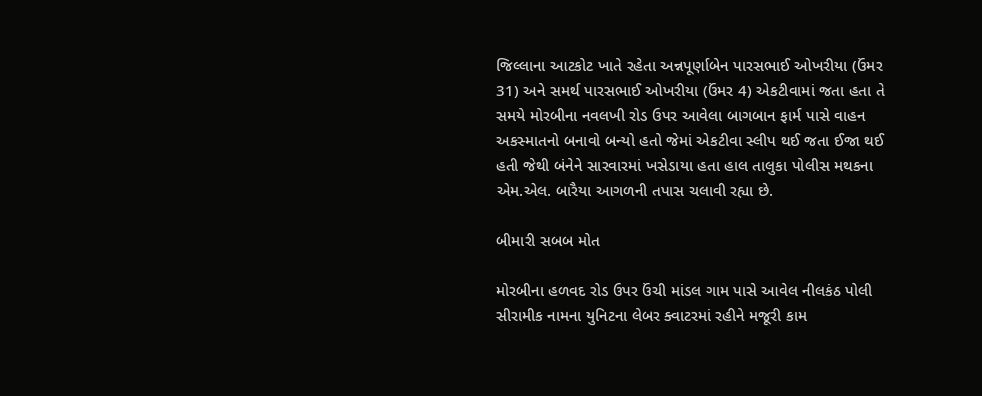જિલ્લાના આટકોટ ખાતે રહેતા અન્નપૂર્ણાબેન પારસભાઈ ઓખરીયા (ઉંમર 31) અને સમર્થ પારસભાઈ ઓખરીયા (ઉંમર 4) એકટીવામાં જતા હતા તે સમયે મોરબીના નવલખી રોડ ઉપર આવેલા બાગબાન ફાર્મ પાસે વાહન અકસ્માતનો બનાવો બન્યો હતો જેમાં એકટીવા સ્લીપ થઈ જતા ઈજા થઈ હતી જેથી બંનેને સારવારમાં ખસેડાયા હતા હાલ તાલુકા પોલીસ મથકના એમ.એલ. બારૈયા આગળની તપાસ ચલાવી રહ્યા છે.

બીમારી સબબ મોત

મોરબીના હળવદ રોડ ઉપર ઉંચી માંડલ ગામ પાસે આવેલ નીલકંઠ પોલી સીરામીક નામના યુનિટના લેબર ક્વાટરમાં રહીને મજૂરી કામ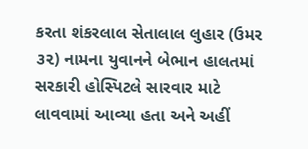કરતા શંકરલાલ સેતાલાલ લુહાર (ઉમર ૩૨) નામના યુવાનને બેભાન હાલતમાં સરકારી હોસ્પિટલે સારવાર માટે લાવવામાં આવ્યા હતા અને અહીં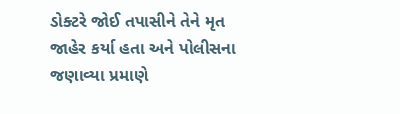ડોક્ટરે જોઈ તપાસીને તેને મૃત જાહેર કર્યા હતા અને પોલીસના જણાવ્યા પ્રમાણે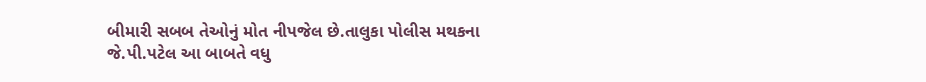બીમારી સબબ તેઓનું મોત નીપજેલ છે.તાલુકા પોલીસ મથકના જે.પી.પટેલ આ બાબતે વધુ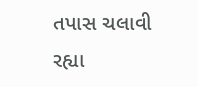તપાસ ચલાવી રહ્યા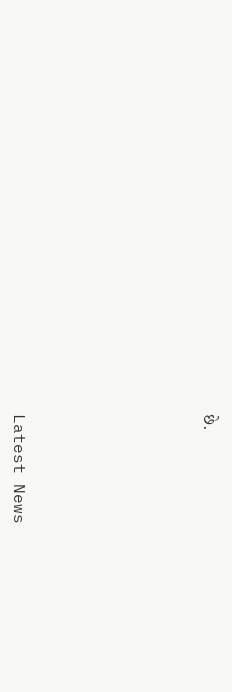છે.






Latest News